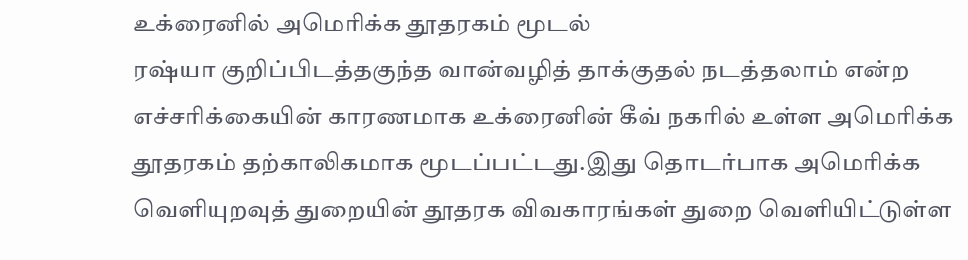உக்ரைனில் அமெரிக்க தூதரகம் மூடல்
ரஷ்யா குறிப்பிடத்தகுந்த வான்வழித் தாக்குதல் நடத்தலாம் என்ற எச்சரிக்கையின் காரணமாக உக்ரைனின் கீவ் நகரில் உள்ள அமெரிக்க தூதரகம் தற்காலிகமாக மூடப்பட்டது.இது தொடர்பாக அமெரிக்க வெளியுறவுத் துறையின் தூதரக விவகாரங்கள் துறை வெளியிட்டுள்ள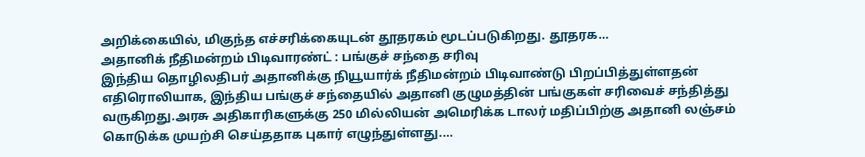அறிக்கையில், மிகுந்த எச்சரிக்கையுடன் தூதரகம் மூடப்படுகிறது. தூதரக…
அதானிக் நீதிமன்றம் பிடிவாரண்ட் : பங்குச் சந்தை சரிவு
இந்திய தொழிலதிபர் அதானிக்கு நியூயார்க் நீதிமன்றம் பிடிவாண்டு பிறப்பித்துள்ளதன் எதிரொலியாக, இந்திய பங்குச் சந்தையில் அதானி குழுமத்தின் பங்குகள் சரிவைச் சந்தித்து வருகிறது.அரசு அதிகாரிகளுக்கு 250 மில்லியன் அமெரிக்க டாலர் மதிப்பிற்கு அதானி லஞ்சம் கொடுக்க முயற்சி செய்ததாக புகார் எழுந்துள்ளது.…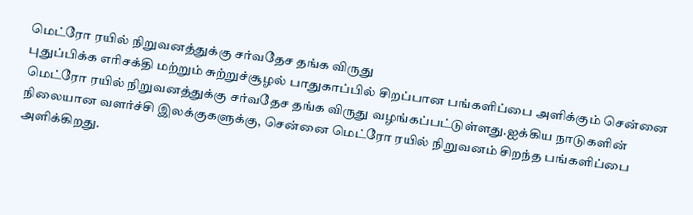மெட்ரோ ரயில் நிறுவனத்துக்கு சர்வதேச தங்க விருது
புதுப்பிக்க எரிசக்தி மற்றும் சுற்றுச்சூழல் பாதுகாப்பில் சிறப்பான பங்களிப்பை அளிக்கும் சென்னை மெட்ரோ ரயில் நிறுவனத்துக்கு சர்வதேச தங்க விருது வழங்கப்பட்டுள்ளது.ஐக்கிய நாடுகளின் நிலையான வளர்ச்சி இலக்குகளுக்கு, சென்னை மெட்ரோ ரயில் நிறுவனம் சிறந்த பங்களிப்பை அளிக்கிறது.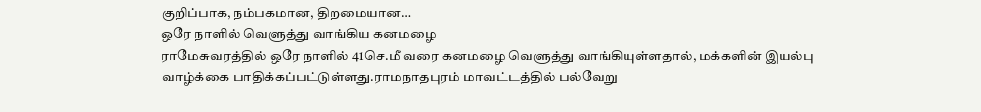குறிப்பாக, நம்பகமான, திறமையான…
ஒரே நாளில் வெளுத்து வாங்கிய கனமழை
ராமேசுவரத்தில் ஒரே நாளில் 41செ.மீ வரை கனமழை வெளுத்து வாங்கியுள்ளதால், மக்களின் இயல்பு வாழ்க்கை பாதிக்கப்பட்டுள்ளது.ராமநாதபுரம் மாவட்டத்தில் பல்வேறு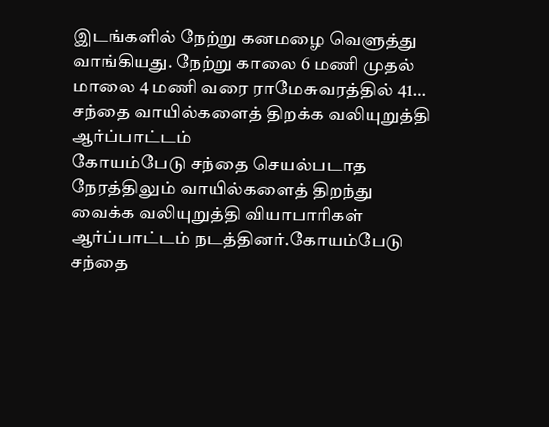இடங்களில் நேற்று கனமழை வெளுத்து வாங்கியது. நேற்று காலை 6 மணி முதல் மாலை 4 மணி வரை ராமேசுவரத்தில் 41…
சந்தை வாயில்களைத் திறக்க வலியுறுத்தி ஆர்ப்பாட்டம்
கோயம்பேடு சந்தை செயல்படாத நேரத்திலும் வாயில்களைத் திறந்து வைக்க வலியுறுத்தி வியாபாரிகள் ஆர்ப்பாட்டம் நடத்தினர்.கோயம்பேடு சந்தை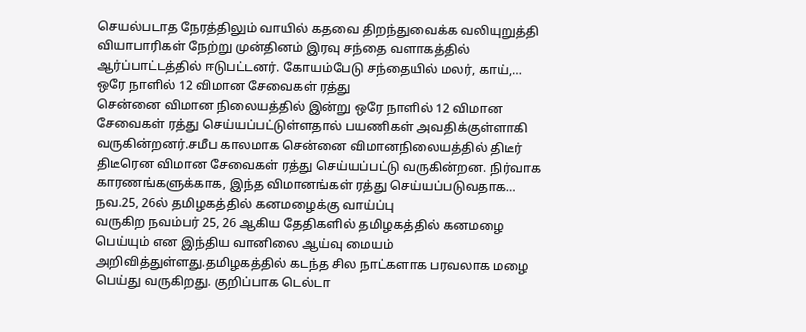செயல்படாத நேரத்திலும் வாயில் கதவை திறந்துவைக்க வலியுறுத்தி வியாபாரிகள் நேற்று முன்தினம் இரவு சந்தை வளாகத்தில் ஆர்ப்பாட்டத்தில் ஈடுபட்டனர். கோயம்பேடு சந்தையில் மலர், காய்,…
ஒரே நாளில் 12 விமான சேவைகள் ரத்து
சென்னை விமான நிலையத்தில் இன்று ஒரே நாளில் 12 விமான சேவைகள் ரத்து செய்யப்பட்டுள்ளதால் பயணிகள் அவதிக்குள்ளாகி வருகின்றனர்.சமீப காலமாக சென்னை விமானநிலையத்தில் திடீர் திடீரென விமான சேவைகள் ரத்து செய்யப்பட்டு வருகின்றன. நிர்வாக காரணங்களுக்காக, இந்த விமானங்கள் ரத்து செய்யப்படுவதாக…
நவ.25, 26ல் தமிழகத்தில் கனமழைக்கு வாய்ப்பு
வருகிற நவம்பர் 25, 26 ஆகிய தேதிகளில் தமிழகத்தில் கனமழை பெய்யும் என இந்திய வானிலை ஆய்வு மையம் அறிவித்துள்ளது.தமிழகத்தில் கடந்த சில நாட்களாக பரவலாக மழை பெய்து வருகிறது. குறிப்பாக டெல்டா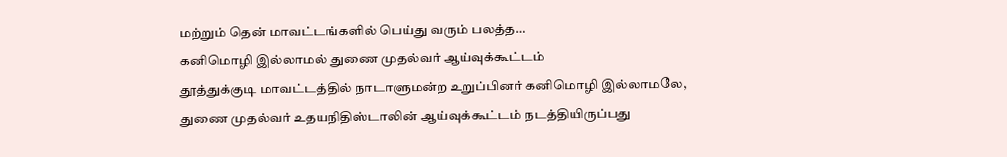மற்றும் தென் மாவட்டங்களில் பெய்து வரும் பலத்த…
கனிமொழி இல்லாமல் துணை முதல்வர் ஆய்வுக்கூட்டம்
தூத்துக்குடி மாவட்டத்தில் நாடாளுமன்ற உறுப்பினர் கனிமொழி இல்லாமலே, துணை முதல்வர் உதயநிதிஸ்டாலின் ஆய்வுக்கூட்டம் நடத்தியிருப்பது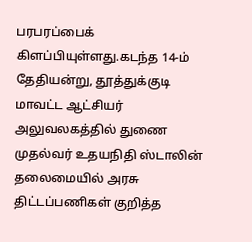பரபரப்பைக் கிளப்பியுள்ளது.கடந்த 14-ம் தேதியன்று, தூத்துக்குடி மாவட்ட ஆட்சியர் அலுவலகத்தில் துணை முதல்வர் உதயநிதி ஸ்டாலின் தலைமையில் அரசு திட்டப்பணிகள் குறித்த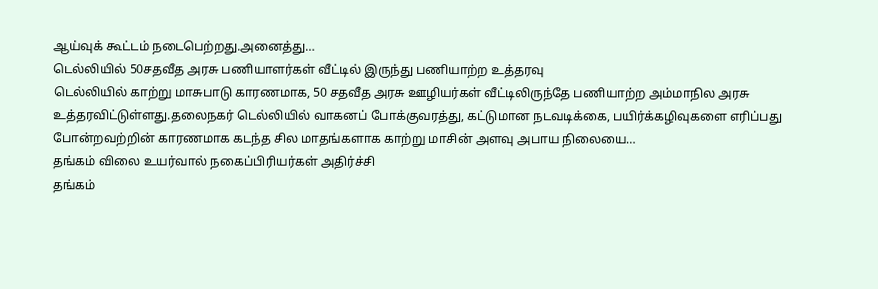ஆய்வுக் கூட்டம் நடைபெற்றது.அனைத்து…
டெல்லியில் 50சதவீத அரசு பணியாளர்கள் வீட்டில் இருந்து பணியாற்ற உத்தரவு
டெல்லியில் காற்று மாசுபாடு காரணமாக, 50 சதவீத அரசு ஊழியர்கள் வீட்டிலிருந்தே பணியாற்ற அம்மாநில அரசு உத்தரவிட்டுள்ளது.தலைநகர் டெல்லியில் வாகனப் போக்குவரத்து, கட்டுமான நடவடிக்கை, பயிர்க்கழிவுகளை எரிப்பது போன்றவற்றின் காரணமாக கடந்த சில மாதங்களாக காற்று மாசின் அளவு அபாய நிலையை…
தங்கம் விலை உயர்வால் நகைப்பிரியர்கள் அதிர்ச்சி
தங்கம்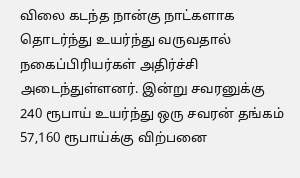விலை கடந்த நான்கு நாட்களாக தொடர்ந்து உயர்ந்து வருவதால் நகைப்பிரியர்கள் அதிர்ச்சி அடைந்துள்ளனர். இன்று சவரனுக்கு 240 ரூபாய் உயர்ந்து ஒரு சவரன் தங்கம் 57,160 ரூபாய்க்கு விற்பனை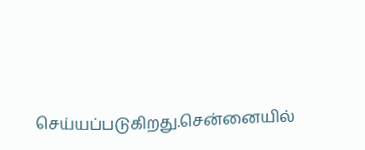செய்யப்படுகிறது.சென்னையில்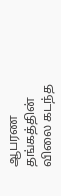ஆபரண தங்கத்தின் விலை கடந்த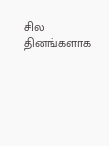சில தினங்களாக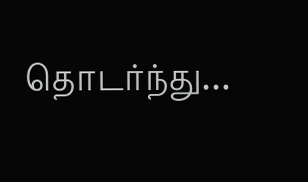தொடர்ந்து…